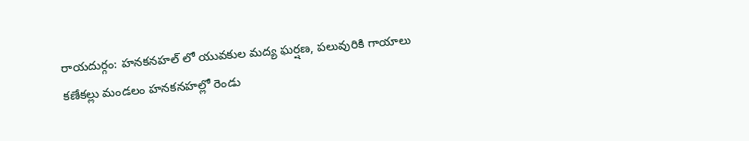రాయదుర్గం: హనకనహల్ లో యువకుల మద్య ఘర్షణ, పలువురికి గాయాలు
కణేకల్లు మండలం హనకనహల్లో రెండు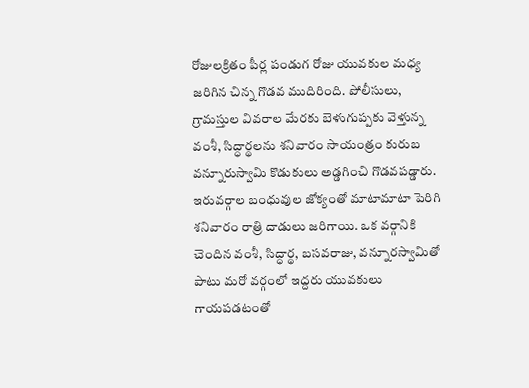రోజులక్రితం పీర్ల పండుగ రోజు యువకుల మధ్య జరిగిన చిన్న గొడవ ముదిరింది. పోలీసులు, గ్రామస్తుల వివరాల మేరకు బెళుగుప్పకు వెళ్తున్న వంశీ, సిద్ధార్థలను శనివారం సాయంత్రం కురుబ వన్నూరుస్వామి కొడుకులు అడ్డగించి గొడవపడ్డారు. ఇరువర్గాల బంధువుల జోక్యంతో మాటామాటా పెరిగి శనివారం రాత్రి దాడులు జరిగాయి. ఒక వర్గానికి చెందిన వంశీ, సిద్ధార్థ, బసవరాజు, వన్నూరస్వామితో పాటు మరో వర్గంలో ఇద్దరు యువకులు గాయపడటంతో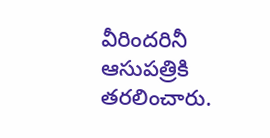వీరిందరినీ ఆసుపత్రికి తరలించారు.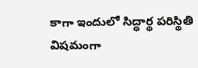కాగా ఇందులో సిద్ధార్థ పరిస్థితి విషమంగా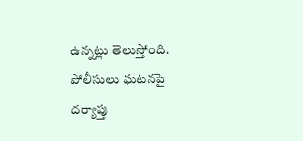ఉన్నట్లు తెలుస్తోంది. పోలీసులు ఘటనపై దర్యాప్తు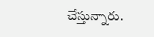చేస్తున్నారు.